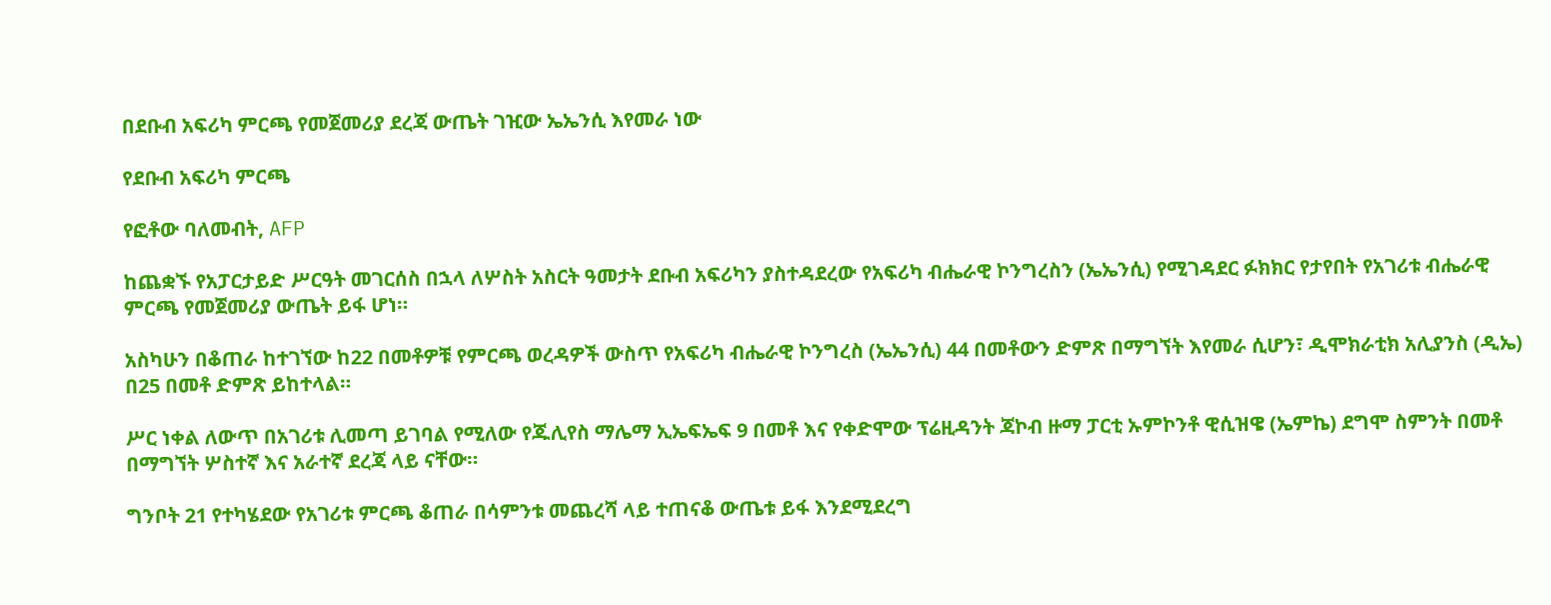በደቡብ አፍሪካ ምርጫ የመጀመሪያ ደረጃ ውጤት ገዢው ኤኤንሲ እየመራ ነው

የደቡብ አፍሪካ ምርጫ

የፎቶው ባለመብት, AFP

ከጨቋኙ የአፓርታይድ ሥርዓት መገርሰስ በኋላ ለሦስት አስርት ዓመታት ደቡብ አፍሪካን ያስተዳደረው የአፍሪካ ብሔራዊ ኮንግረስን (ኤኤንሲ) የሚገዳደር ፉክክር የታየበት የአገሪቱ ብሔራዊ ምርጫ የመጀመሪያ ውጤት ይፋ ሆነ።

አስካሁን በቆጠራ ከተገኘው ከ22 በመቶዎቹ የምርጫ ወረዳዎች ውስጥ የአፍሪካ ብሔራዊ ኮንግረስ (ኤኤንሲ) 44 በመቶውን ድምጽ በማግኘት እየመራ ሲሆን፣ ዲሞክራቲክ አሊያንስ (ዲኤ) በ25 በመቶ ድምጽ ይከተላል።

ሥር ነቀል ለውጥ በአገሪቱ ሊመጣ ይገባል የሚለው የጁሊየስ ማሌማ ኢኤፍኤፍ 9 በመቶ እና የቀድሞው ፕሬዚዳንት ጃኮብ ዙማ ፓርቲ ኡምኮንቶ ዊሲዝዌ (ኤምኬ) ደግሞ ስምንት በመቶ በማግኘት ሦስተኛ እና አራተኛ ደረጃ ላይ ናቸው።

ግንቦት 21 የተካሄደው የአገሪቱ ምርጫ ቆጠራ በሳምንቱ መጨረሻ ላይ ተጠናቆ ውጤቱ ይፋ እንደሚደረግ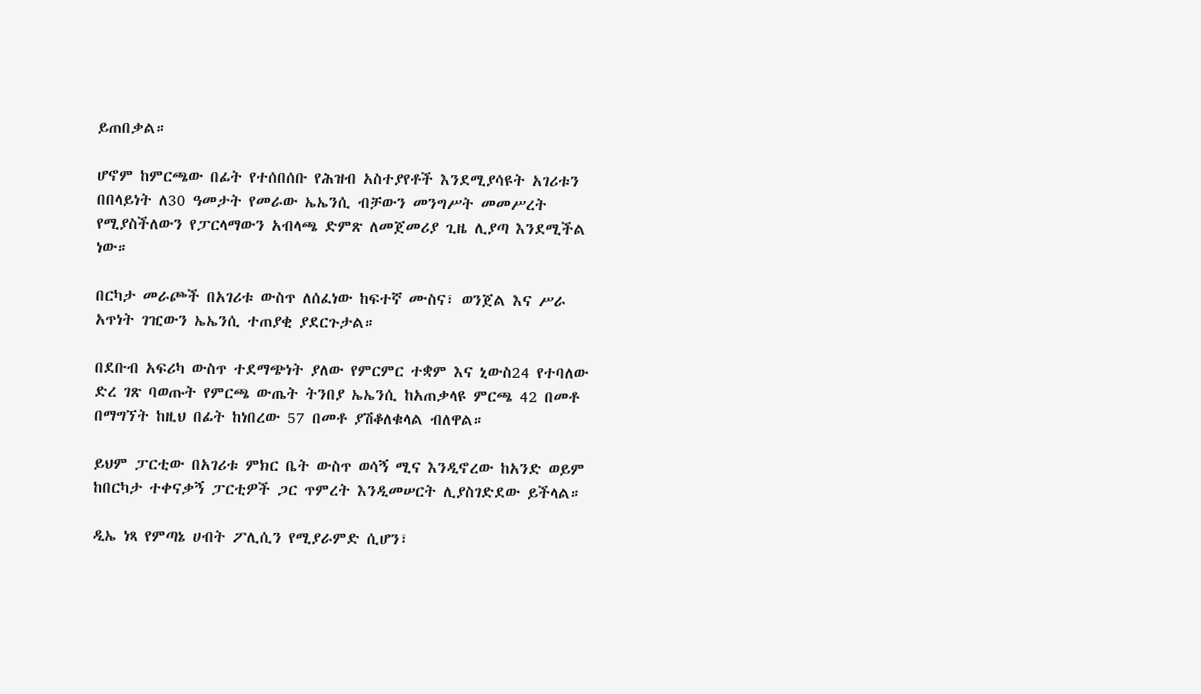ይጠበቃል።

ሆኖም ከምርጫው በፊት የተሰበሰቡ የሕዝብ አስተያየቶች እንደሚያሳዩት አገሪቱን በበላይነት ለ30 ዓመታት የመራው ኤኤንሲ ብቻውን መንግሥት መመሥረት የሚያስችለውን የፓርላማውን አብላጫ ድምጽ ለመጀመሪያ ጊዜ ሊያጣ እንደሚችል ነው።

በርካታ መራጮች በአገሪቱ ውስጥ ለሰፈነው ከፍተኛ ሙስና፣ ወንጀል እና ሥራ አጥነት ገዢውን ኤኤንሲ ተጠያቂ ያደርጉታል።

በደቡብ አፍሪካ ውስጥ ተደማጭነት ያለው የምርምር ተቋም እና ኒውስ24 የተባለው ድረ ገጽ ባወጡት የምርጫ ውጤት ትንበያ ኤኤንሲ ከአጠቃላዩ ምርጫ 42 በመቶ በማግኘት ከዚህ በፊት ከነበረው 57 በመቶ ያሽቆለቁላል ብለዋል።

ይህም ፓርቲው በአገሪቱ ምክር ቤት ውስጥ ወሳኝ ሚና እንዲኖረው ከአንድ ወይም ከበርካታ ተቀናቃኝ ፓርቲዎች ጋር ጥምረት እንዲመሠርት ሊያስገድደው ይችላል።

ዲኤ ነጻ የምጣኔ ሀብት ፖሊሲን የሚያራምድ ሲሆን፣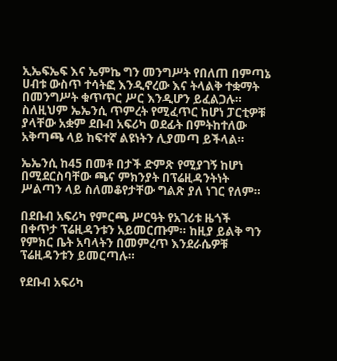ኢኤፍኤፍ እና ኤምኬ ግን መንግሥት የበለጠ በምጣኔ ሀብቱ ውስጥ ተሳትፎ እንዲኖረው እና ትላልቅ ተቋማት በመንግሥት ቁጥጥር ሥር እንዲሆን ይፈልጋሉ። ስለዚህም ኤኤንሲ ጥምረት የሚፈጥር ከሆነ ፓርቲዎቹ ያላቸው አቋም ደቡብ አፍሪካ ወደፊት በምትከተለው አቅጣጫ ላይ ከፍተኛ ልዩነትን ሊያመጣ ይችላል።

ኤኤንሲ ከ45 በመቶ በታች ድምጽ የሚያገኝ ከሆነ በሚደርስባቸው ጫና ምክንያት በፕሬዚዳንትነት ሥልጣን ላይ ስለመቆየታቸው ግልጽ ያለ ነገር የለም።

በደቡብ አፍሪካ የምርጫ ሥርዓት የአገሪቱ ዜጎች በቀጥታ ፕሬዚዳንቱን አይመርጡም። ከዚያ ይልቅ ግን የምክር ቤት አባላትን በመምረጥ እንደራሴዎቹ ፕሬዚዳንቱን ይመርጣሉ።

የደቡብ አፍሪካ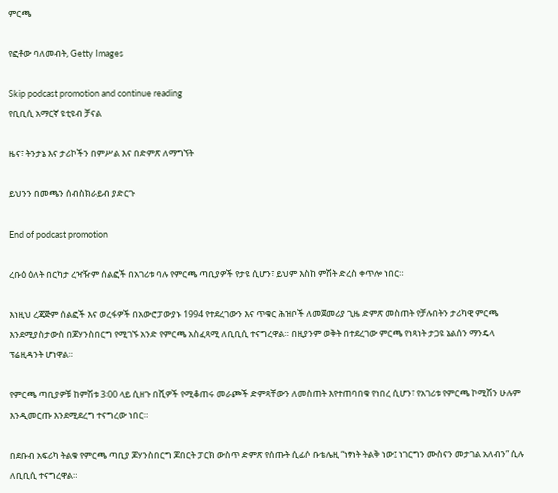ምርጫ

የፎቶው ባለመብት, Getty Images

Skip podcast promotion and continue reading
የቢቢሲ አማርኛ ዩቲዩብ ቻናል

ዜና፣ ትንታኔ እና ታሪኮችን በምሥል እና በድምጽ ለማግኘት

ይህንን በመጫን ሰብስክራይብ ያድርጉ

End of podcast promotion

ረቡዕ ዕለት በርካታ ረዣዥም ሰልፎች በአገሪቱ ባሉ የምርጫ ጣቢያዎች የታዩ ሲሆን፣ ይህም እስከ ምሽት ድረስ ቀጥሎ ነበር።

እነዚህ ረጃጅም ሰልፎች እና ወረፋዎች በአውሮፓውያኑ 1994 የተደረገውን እና ጥቁር ሕዝቦች ለመጀመሪያ ጊዜ ድምጽ መስጠት የቻሉበትን ታሪካዊ ምርጫ እንደሚያስታውስ በጆሃንስበርግ የሚገኙ አንድ የምርጫ አስፈጻሚ ለቢቢሲ ተናግረዋል። በዚያንም ወቅት በተደረገው ምርጫ የነጻነት ታጋዩ ኔልሰን ማንዴላ ፕሬዚዳንት ሆነዋል።

የምርጫ ጣቢያዎቹ ከምሽቱ 3፡00 ላይ ሲዘጉ በሺዎች የሚቆጠሩ መራጮች ድምጻቸውን ለመስጠት እየተጠባበቁ የነበረ ሲሆን፣ የአገሪቱ የምርጫ ኮሚሽን ሁሉም እንዲመርጡ እንደሚደረግ ተናግረው ነበር።

በደቡብ አፍሪካ ትልቁ የምርጫ ጣቢያ ጆሃንስበርግ ጆበርት ፓርክ ውስጥ ድምጽ የሰጡት ሲፊሶ ቡቴሌዚ “ነፃነት ትልቅ ነው፤ ነገርግን ሙስናን መታገል አለብን” ሲሉ ለቢቢሲ ተናግረዋል።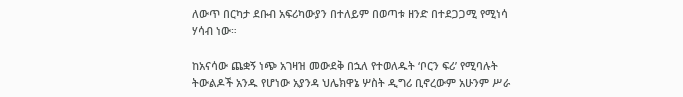ለውጥ በርካታ ደቡብ አፍሪካውያን በተለይም በወጣቱ ዘንድ በተደጋጋሚ የሚነሳ ሃሳብ ነው።

ከአናሳው ጨቋኝ ነጭ አገዛዝ መውደቅ በኋለ የተወለዱት ‘ቦርን ፍሪ’ የሚባሉት ትውልዶች አንዱ የሆነው አያንዳ ህሌክዋኔ ሦስት ዲግሪ ቢኖረውም አሁንም ሥራ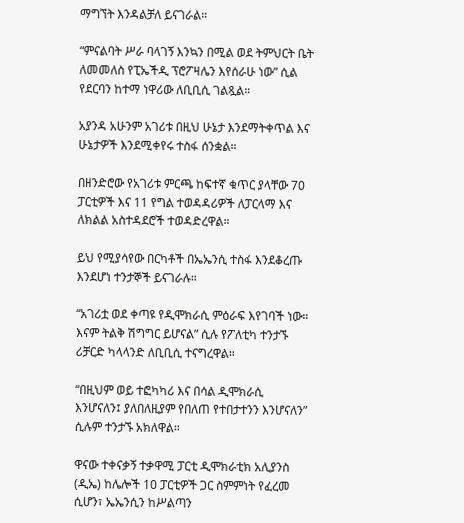ማግኘት እንዳልቻለ ይናገራል።

“ምናልባት ሥራ ባላገኝ እንኳን በሚል ወደ ትምህርት ቤት ለመመለስ የፒኤችዲ ፕሮፖዛሌን እየሰራሁ ነው” ሲል የደርባን ከተማ ነዋሪው ለቢቢሲ ገልጿል።

አያንዳ አሁንም አገሪቱ በዚህ ሁኔታ እንደማትቀጥል እና ሁኔታዎች እንደሚቀየሩ ተስፋ ሰንቋል።

በዘንድሮው የአገሪቱ ምርጫ ከፍተኛ ቁጥር ያላቸው 70 ፓርቲዎች እና 11 የግል ተወዳዳሪዎች ለፓርላማ እና ለክልል አስተዳደሮች ተወዳድረዋል።

ይህ የሚያሳየው በርካቶች በኤኤንሲ ተስፋ እንደቆረጡ እንደሆነ ተንታኞች ይናገራሉ።

“አገሪቷ ወደ ቀጣዩ የዲሞክራሲ ምዕራፍ እየገባች ነው። እናም ትልቅ ሽግግር ይሆናል” ሲሉ የፖለቲካ ተንታኙ ሪቻርድ ካላላንድ ለቢቢሲ ተናግረዋል።

“በዚህም ወይ ተፎካካሪ እና በሳል ዲሞክራሲ እንሆናለን፤ ያለበለዚያም የበለጠ የተበታተንን እንሆናለን” ሲሉም ተንታኙ አክለዋል።

ዋናው ተቀናቃኝ ተቃዋሚ ፓርቲ ዲሞክራቲክ አሊያንስ (ዲኤ) ከሌሎች 10 ፓርቲዎች ጋር ስምምነት የፈረመ ሲሆን፣ ኤኤንሲን ከሥልጣን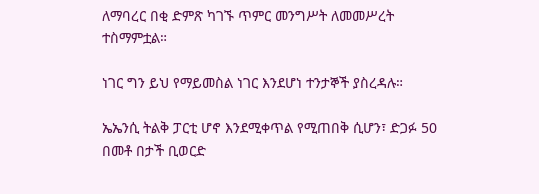ለማባረር በቂ ድምጽ ካገኙ ጥምር መንግሥት ለመመሥረት ተስማምቷል።

ነገር ግን ይህ የማይመስል ነገር እንደሆነ ተንታኞች ያስረዳሉ።

ኤኤንሲ ትልቅ ፓርቲ ሆኖ እንደሚቀጥል የሚጠበቅ ሲሆን፣ ድጋፉ 50 በመቶ በታች ቢወርድ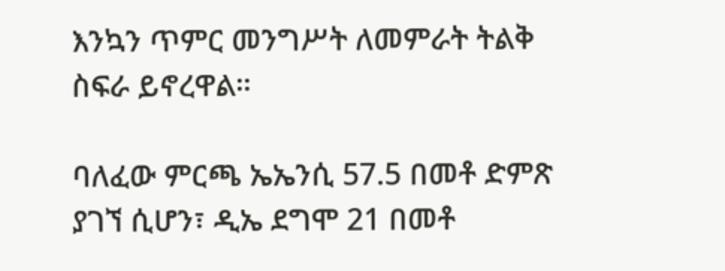እንኳን ጥምር መንግሥት ለመምራት ትልቅ ስፍራ ይኖረዋል።

ባለፈው ምርጫ ኤኤንሲ 57.5 በመቶ ድምጽ ያገኘ ሲሆን፣ ዲኤ ደግሞ 21 በመቶ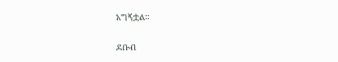አግኝቷል።

ደቡብ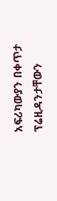አፍሪካውያን በቀጥታ ፕሬዚዳንታቸውን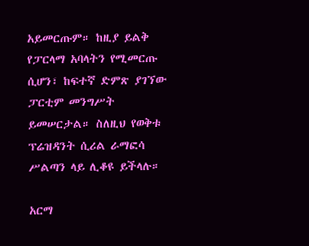አይመርጡም። ከዚያ ይልቅ የፓርላማ አባላትን የሚመርጡ ሲሆን፣ ከፍተኛ ድምጽ ያገኘው ፓርቲም መንግሥት ይመሠርታል። ስለዚህ የወቅቱ ፕሬዝዳንት ሲሪል ራማፎሳ ሥልጣን ላይ ሊቆዩ ይችላሉ።

አርማ